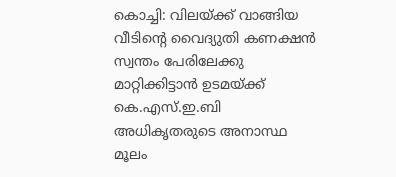കൊച്ചി: വിലയ്ക്ക് വാങ്ങിയ വീടിന്റെ വൈദ്യുതി കണക്ഷൻ സ്വന്തം പേരിലേക്കു മാറ്റിക്കിട്ടാൻ ഉടമയ്ക്ക് കെ.എസ്.ഇ.ബി അധികൃതരുടെ അനാസ്ഥ മൂലം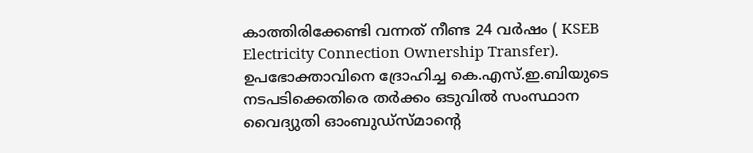കാത്തിരിക്കേണ്ടി വന്നത് നീണ്ട 24 വർഷം ( KSEB Electricity Connection Ownership Transfer). ഉപഭോക്താവിനെ ദ്രോഹിച്ച കെ.എസ്.ഇ.ബിയുടെ നടപടിക്കെതിരെ തർക്കം ഒടുവിൽ സംസ്ഥാന വൈദ്യുതി ഓംബുഡ്സ്മാന്റെ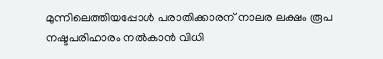മുന്നിലെത്തിയപ്പോൾ പരാതിക്കാരന് നാലര ലക്ഷം രൂപ നഷ്ടപരിഹാരം നൽകാൻ വിധി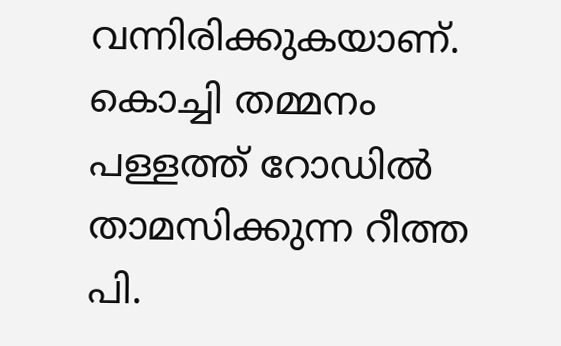വന്നിരിക്കുകയാണ്.
കൊച്ചി തമ്മനം പള്ളത്ത് റോഡിൽ താമസിക്കുന്ന റീത്ത പി.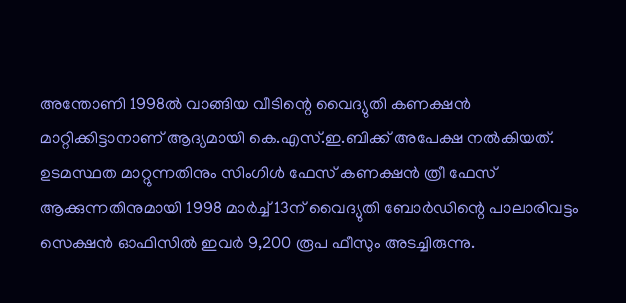അന്തോണി 1998ൽ വാങ്ങിയ വീടിന്റെ വൈദ്യുതി കണക്ഷൻ മാറ്റിക്കിട്ടാനാണ് ആദ്യമായി കെ.എസ്.ഇ.ബിക്ക് അപേക്ഷ നൽകിയത്. ഉടമസ്ഥത മാറ്റുന്നതിനും സിംഗിൾ ഫേസ് കണക്ഷൻ ത്രീ ഫേസ് ആക്കുന്നതിനുമായി 1998 മാർച്ച് 13ന് വൈദ്യുതി ബോർഡിന്റെ പാലാരിവട്ടം സെക്ഷൻ ഓഫിസിൽ ഇവർ 9,200 രൂപ ഫീസും അടച്ചിരുന്നു.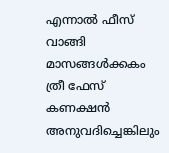എന്നാൽ ഫീസ് വാങ്ങി മാസങ്ങൾക്കകം ത്രീ ഫേസ് കണക്ഷൻ അനുവദിച്ചെങ്കിലും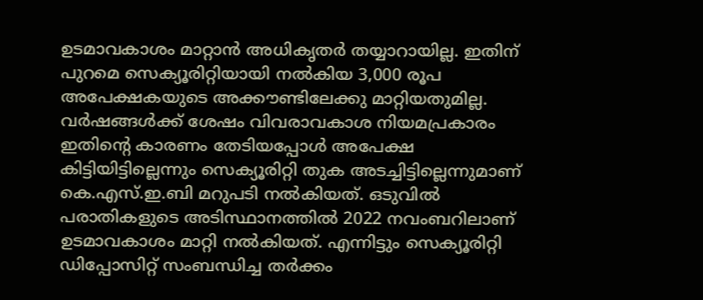ഉടമാവകാശം മാറ്റാൻ അധികൃതർ തയ്യാറായില്ല. ഇതിന് പുറമെ സെക്യൂരിറ്റിയായി നൽകിയ 3,000 രൂപ അപേക്ഷകയുടെ അക്കൗണ്ടിലേക്കു മാറ്റിയതുമില്ല.
വർഷങ്ങൾക്ക് ശേഷം വിവരാവകാശ നിയമപ്രകാരം ഇതിന്റെ കാരണം തേടിയപ്പോൾ അപേക്ഷ കിട്ടിയിട്ടില്ലെന്നും സെക്യൂരിറ്റി തുക അടച്ചിട്ടില്ലെന്നുമാണ് കെ.എസ്.ഇ.ബി മറുപടി നൽകിയത്. ഒടുവിൽ പരാതികളുടെ അടിസ്ഥാനത്തിൽ 2022 നവംബറിലാണ് ഉടമാവകാശം മാറ്റി നൽകിയത്. എന്നിട്ടും സെക്യൂരിറ്റി ഡിപ്പോസിറ്റ് സംബന്ധിച്ച തർക്കം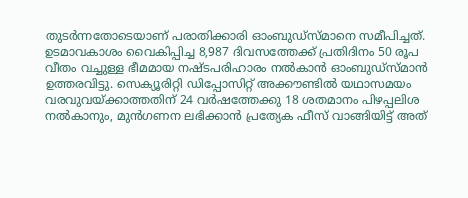തുടർന്നതോടെയാണ് പരാതിക്കാരി ഓംബുഡ്സ്മാനെ സമീപിച്ചത്. ഉടമാവകാശം വൈകിപ്പിച്ച 8,987 ദിവസത്തേക്ക് പ്രതിദിനം 50 രൂപ വീതം വച്ചുള്ള ഭീമമായ നഷ്ടപരിഹാരം നൽകാൻ ഓംബുഡ്സ്മാൻ ഉത്തരവിട്ടു. സെക്യൂരിറ്റി ഡിപ്പോസിറ്റ് അക്കൗണ്ടിൽ യഥാസമയം വരവുവയ്ക്കാത്തതിന് 24 വർഷത്തേക്കു 18 ശതമാനം പിഴപ്പലിശ നൽകാനും, മുൻഗണന ലഭിക്കാൻ പ്രത്യേക ഫീസ് വാങ്ങിയിട്ട് അത്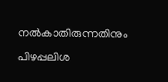നൽകാതിരുന്നതിനും പിഴപ്പലിശ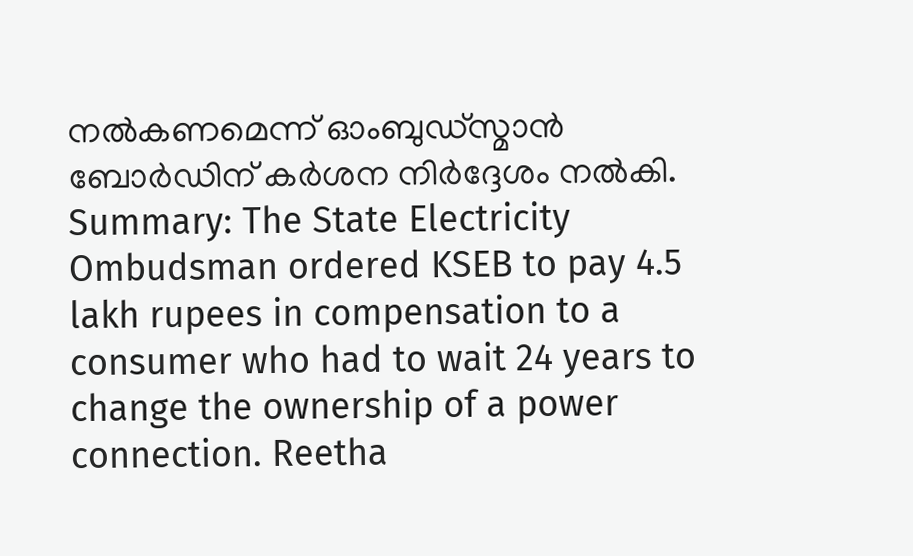നൽകണമെന്ന് ഓംബുഡ്സ്മാൻ ബോർഡിന് കർശന നിർദ്ദേശം നൽകി.
Summary: The State Electricity Ombudsman ordered KSEB to pay 4.5 lakh rupees in compensation to a consumer who had to wait 24 years to change the ownership of a power connection. Reetha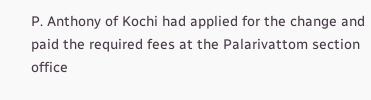P. Anthony of Kochi had applied for the change and paid the required fees at the Palarivattom section office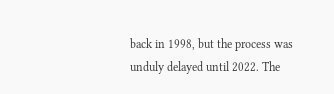back in 1998, but the process was unduly delayed until 2022. The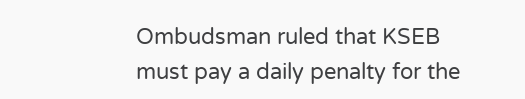Ombudsman ruled that KSEB must pay a daily penalty for the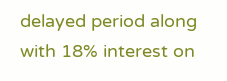delayed period along with 18% interest on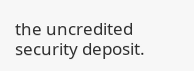the uncredited security deposit.